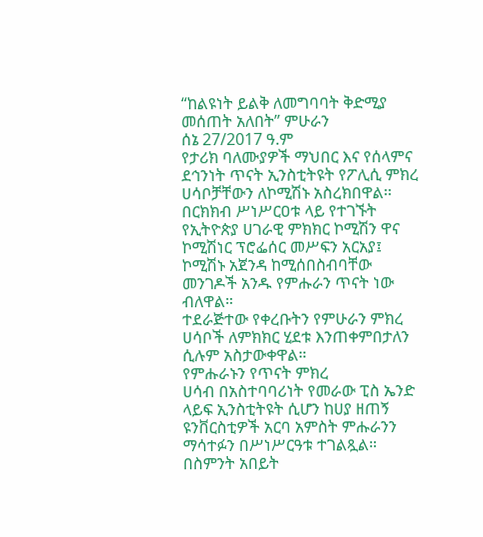“ከልዩነት ይልቅ ለመግባባት ቅድሚያ መሰጠት አለበት” ምሁራን
ሰኔ 27/2017 ዓ.ም
የታሪክ ባለሙያዎች ማህበር እና የሰላምና ደኅንነት ጥናት ኢንስቲትዩት የፖሊሲ ምክረ ሀሳቦቻቸውን ለኮሚሽኑ አስረክበዋል፡፡
በርክክብ ሥነሥርዐቱ ላይ የተገኙት የኢትዮጵያ ሀገራዊ ምክክር ኮሚሽን ዋና ኮሚሽነር ፕሮፌሰር መሥፍን አርአያ፤ ኮሚሽኑ አጀንዳ ከሚሰበስብባቸው መንገዶች አንዱ የምሑራን ጥናት ነው ብለዋል።
ተደራጅተው የቀረቡትን የምሁራን ምክረ
ሀሳቦች ለምክክር ሂደቱ እንጠቀምበታለን ሲሉም አስታውቀዋል።
የምሑራኑን የጥናት ምክረ
ሀሳብ በአስተባባሪነት የመራው ፒስ ኤንድ ላይፍ ኢንስቲትዩት ሲሆን ከሀያ ዘጠኝ ዩንቨርስቲዎች አርባ አምስት ምሑራንን ማሳተፉን በሥነሥርዓቱ ተገልጿል።
በስምንት አበይት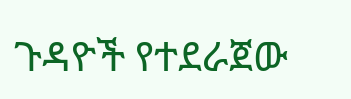ጉዳዮች የተደራጀው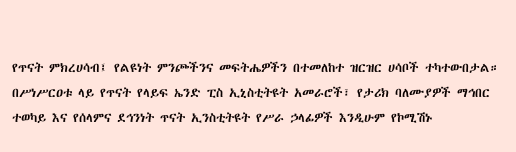የጥናት ምክረሀሳብ፤ የልዩነት ምንጮችንና መፍትሔዎችን በተመለከተ ዝርዝር ሀሳቦች ተካተውበታል።
በሥነሥርዐቱ ላይ የጥናት የላይፍ ኤንድ ፒስ ኢኒስቲትዩት አመራሮች፣ የታሪክ ባለሙያዎች ማኅበር ተወካይ እና የሰላምና ደኅንነት ጥናት ኢንስቲትዩት የሥራ ኃላፊዎች እንዲሁም የኮሚሽኑ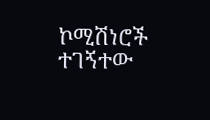ኮሚሽነሮች ተገኝተው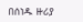በሰነዱ ዙሪያ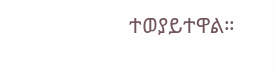ተወያይተዋል።